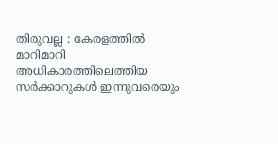തിരുവല്ല : കേരളത്തിൽ മാറിമാറി അധികാരത്തിലെത്തിയ സർക്കാറുകൾ ഇന്നുവരെയും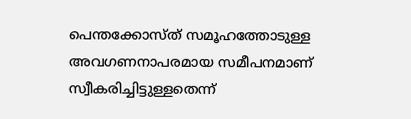പെന്തക്കോസ്ത് സമൂഹത്തോടുള്ള അവഗണനാപരമായ സമീപനമാണ് സ്വീകരിച്ചിട്ടുള്ളതെന്ന്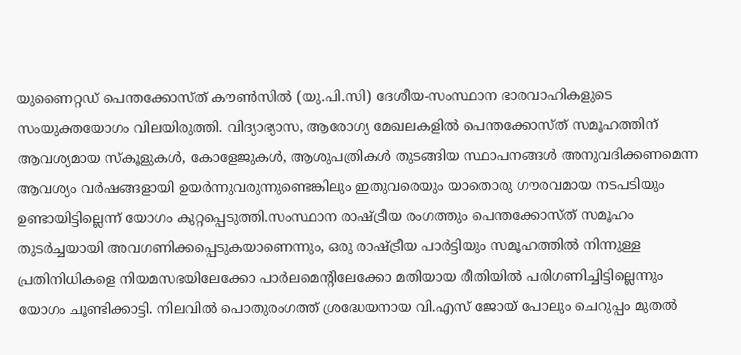യുണൈറ്റഡ് പെന്തക്കോസ്ത് കൗൺസിൽ (യു.പി.സി) ദേശീയ-സംസ്ഥാന ഭാരവാഹികളുടെ സംയുക്തയോഗം വിലയിരുത്തി. വിദ്യാഭ്യാസ, ആരോഗ്യ മേഖലകളിൽ പെന്തക്കോസ്ത് സമൂഹത്തിന് ആവശ്യമായ സ്കൂളുകൾ, കോളേജുകൾ, ആശുപത്രികൾ തുടങ്ങിയ സ്ഥാപനങ്ങൾ അനുവദിക്കണമെന്ന ആവശ്യം വർഷങ്ങളായി ഉയർന്നുവരുന്നുണ്ടെങ്കിലും ഇതുവരെയും യാതൊരു ഗൗരവമായ നടപടിയും ഉണ്ടായിട്ടില്ലെന്ന് യോഗം കുറ്റപ്പെടുത്തി.സംസ്ഥാന രാഷ്ട്രീയ രംഗത്തും പെന്തക്കോസ്ത് സമൂഹം തുടർച്ചയായി അവഗണിക്കപ്പെടുകയാണെന്നും, ഒരു രാഷ്ട്രീയ പാർട്ടിയും സമൂഹത്തിൽ നിന്നുള്ള പ്രതിനിധികളെ നിയമസഭയിലേക്കോ പാർലമെന്റിലേക്കോ മതിയായ രീതിയിൽ പരിഗണിച്ചിട്ടില്ലെന്നും യോഗം ചൂണ്ടിക്കാട്ടി. നിലവിൽ പൊതുരംഗത്ത് ശ്രദ്ധേയനായ വി.എസ് ജോയ് പോലും ചെറുപ്പം മുതൽ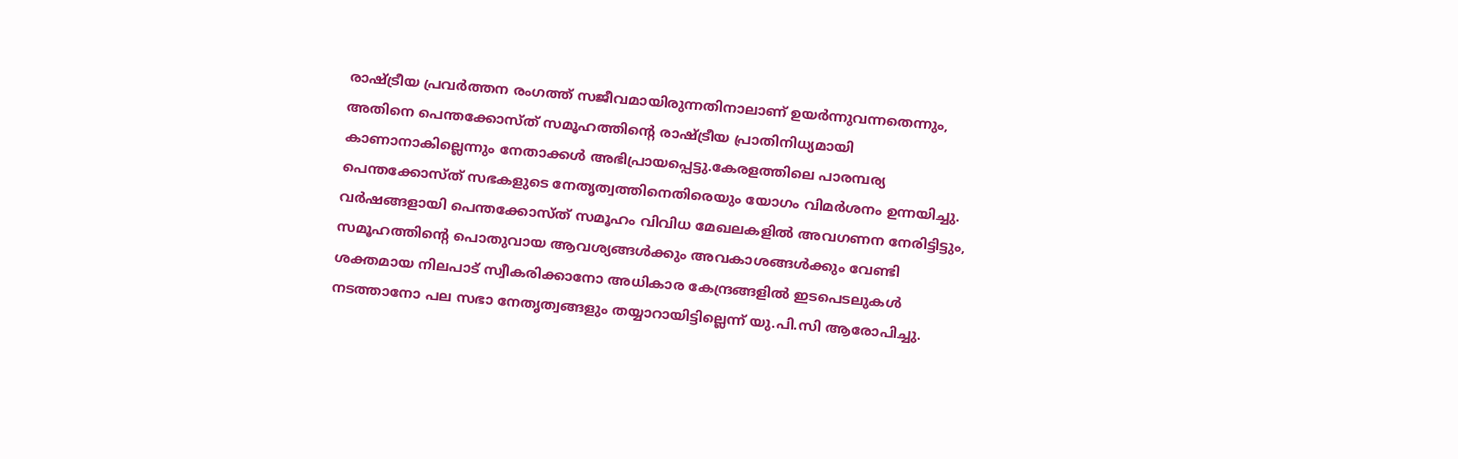രാഷ്ട്രീയ പ്രവർത്തന രംഗത്ത് സജീവമായിരുന്നതിനാലാണ് ഉയർന്നുവന്നതെന്നും, അതിനെ പെന്തക്കോസ്ത് സമൂഹത്തിന്റെ രാഷ്ട്രീയ പ്രാതിനിധ്യമായി കാണാനാകില്ലെന്നും നേതാക്കൾ അഭിപ്രായപ്പെട്ടു.കേരളത്തിലെ പാരമ്പര്യ പെന്തക്കോസ്ത് സഭകളുടെ നേതൃത്വത്തിനെതിരെയും യോഗം വിമർശനം ഉന്നയിച്ചു. വർഷങ്ങളായി പെന്തക്കോസ്ത് സമൂഹം വിവിധ മേഖലകളിൽ അവഗണന നേരിട്ടിട്ടും, സമൂഹത്തിന്റെ പൊതുവായ ആവശ്യങ്ങൾക്കും അവകാശങ്ങൾക്കും വേണ്ടി ശക്തമായ നിലപാട് സ്വീകരിക്കാനോ അധികാര കേന്ദ്രങ്ങളിൽ ഇടപെടലുകൾ നടത്താനോ പല സഭാ നേതൃത്വങ്ങളും തയ്യാറായിട്ടില്ലെന്ന് യു.പി.സി ആരോപിച്ചു.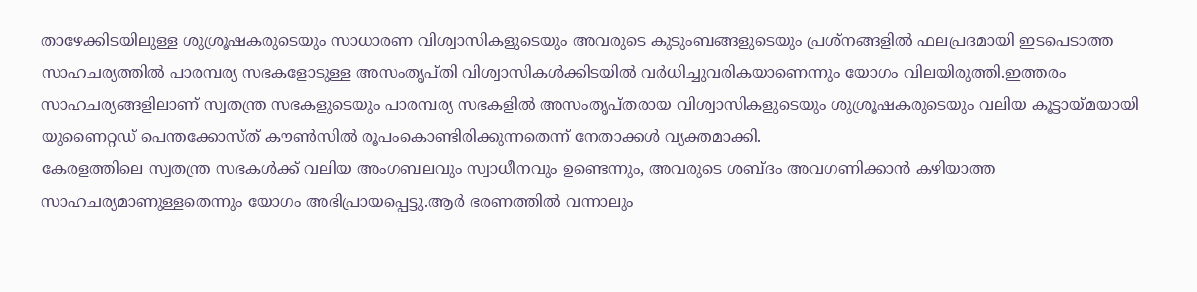താഴേക്കിടയിലുള്ള ശുശ്രൂഷകരുടെയും സാധാരണ വിശ്വാസികളുടെയും അവരുടെ കുടുംബങ്ങളുടെയും പ്രശ്നങ്ങളിൽ ഫലപ്രദമായി ഇടപെടാത്ത സാഹചര്യത്തിൽ പാരമ്പര്യ സഭകളോടുള്ള അസംതൃപ്തി വിശ്വാസികൾക്കിടയിൽ വർധിച്ചുവരികയാണെന്നും യോഗം വിലയിരുത്തി.ഇത്തരം സാഹചര്യങ്ങളിലാണ് സ്വതന്ത്ര സഭകളുടെയും പാരമ്പര്യ സഭകളിൽ അസംതൃപ്തരായ വിശ്വാസികളുടെയും ശുശ്രൂഷകരുടെയും വലിയ കൂട്ടായ്മയായി യുണൈറ്റഡ് പെന്തക്കോസ്ത് കൗൺസിൽ രൂപംകൊണ്ടിരിക്കുന്നതെന്ന് നേതാക്കൾ വ്യക്തമാക്കി.
കേരളത്തിലെ സ്വതന്ത്ര സഭകൾക്ക് വലിയ അംഗബലവും സ്വാധീനവും ഉണ്ടെന്നും, അവരുടെ ശബ്ദം അവഗണിക്കാൻ കഴിയാത്ത സാഹചര്യമാണുള്ളതെന്നും യോഗം അഭിപ്രായപ്പെട്ടു.ആർ ഭരണത്തിൽ വന്നാലും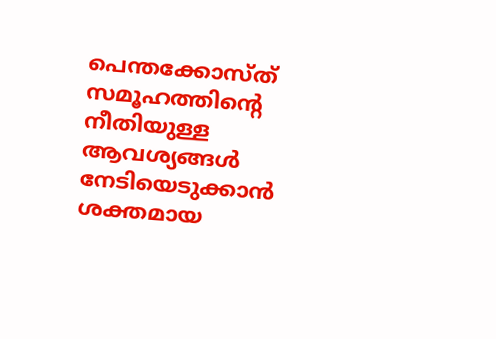പെന്തക്കോസ്ത് സമൂഹത്തിന്റെ നീതിയുള്ള ആവശ്യങ്ങൾ നേടിയെടുക്കാൻ ശക്തമായ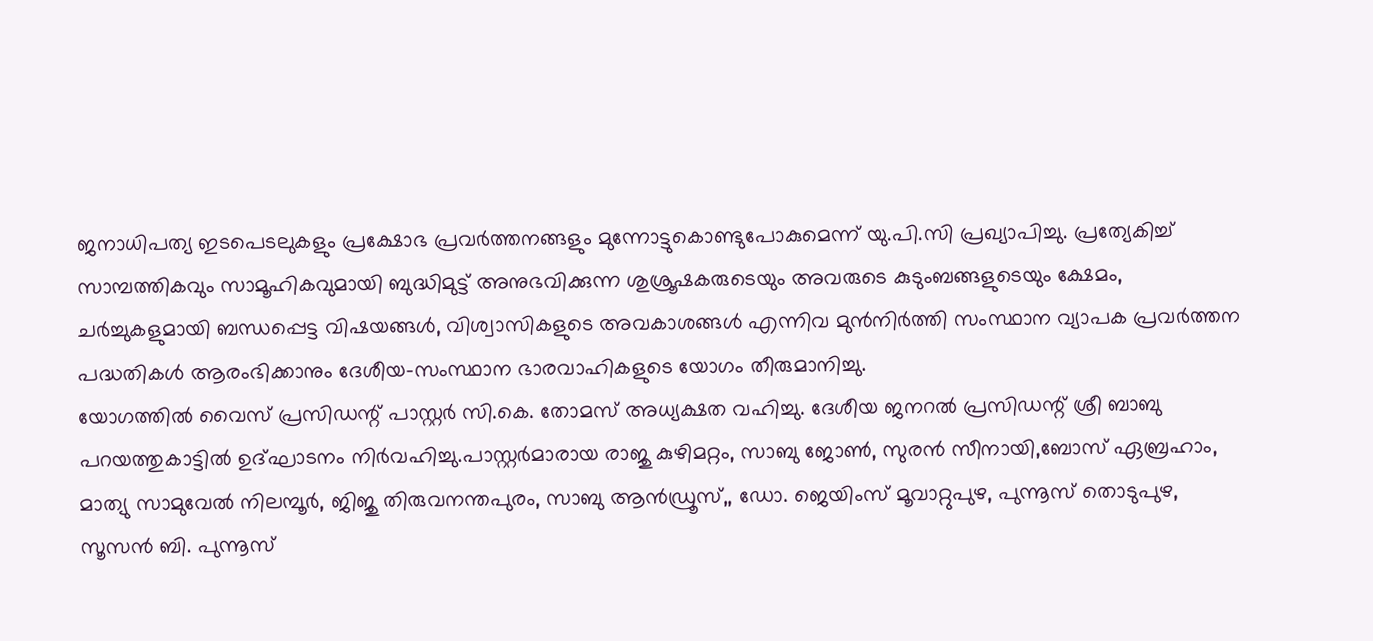ജനാധിപത്യ ഇടപെടലുകളും പ്രക്ഷോഭ പ്രവർത്തനങ്ങളും മുന്നോട്ടുകൊണ്ടുപോകുമെന്ന് യു.പി.സി പ്രഖ്യാപിച്ചു. പ്രത്യേകിച്ച് സാമ്പത്തികവും സാമൂഹികവുമായി ബുദ്ധിമുട്ട് അനുഭവിക്കുന്ന ശുശ്രൂഷകരുടെയും അവരുടെ കുടുംബങ്ങളുടെയും ക്ഷേമം, ചർച്ചുകളുമായി ബന്ധപ്പെട്ട വിഷയങ്ങൾ, വിശ്വാസികളുടെ അവകാശങ്ങൾ എന്നിവ മുൻനിർത്തി സംസ്ഥാന വ്യാപക പ്രവർത്തന പദ്ധതികൾ ആരംഭിക്കാനും ദേശീയ-സംസ്ഥാന ഭാരവാഹികളുടെ യോഗം തീരുമാനിച്ചു.
യോഗത്തിൽ വൈസ് പ്രസിഡന്റ് പാസ്റ്റർ സി.കെ. തോമസ് അധ്യക്ഷത വഹിച്ചു. ദേശീയ ജനറൽ പ്രസിഡന്റ് ശ്രീ ബാബു പറയത്തുകാട്ടിൽ ഉദ്ഘാടനം നിർവഹിച്ചു.പാസ്റ്റർമാരായ രാജു കുഴിമറ്റം, സാബു ജോൺ, സുരൻ സീനായി,ബോസ് ഏബ്രഹാം, മാത്യു സാമുവേൽ നിലമ്പൂർ, ജിജു തിരുവനന്തപുരം, സാബു ആൻഡ്രൂസ്,, ഡോ. ജെയിംസ് മൂവാറ്റുപുഴ, പുന്നൂസ് തൊടുപുഴ, സൂസൻ ബി. പുന്നൂസ്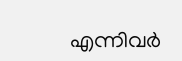എന്നിവർ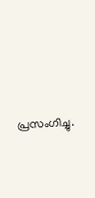പ്രസംഗിച്ചു.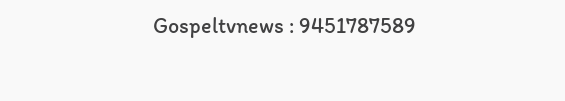Gospeltvnews : 9451787589